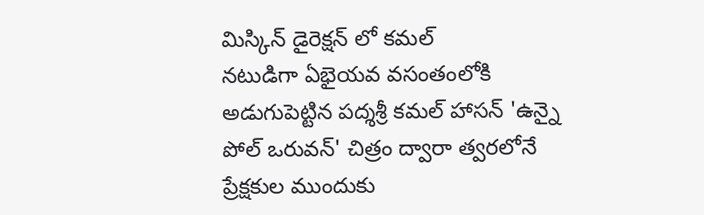మిస్కిన్ డైరెక్షన్ లో కమల్
నటుడిగా ఏభైయవ వసంతంలోకి అడుగుపెట్టిన పద్శశ్రీ కమల్ హాసన్ 'ఉన్నై పోల్ ఒరువన్' చిత్రం ద్వారా త్వరలోనే ప్రేక్షకుల ముందుకు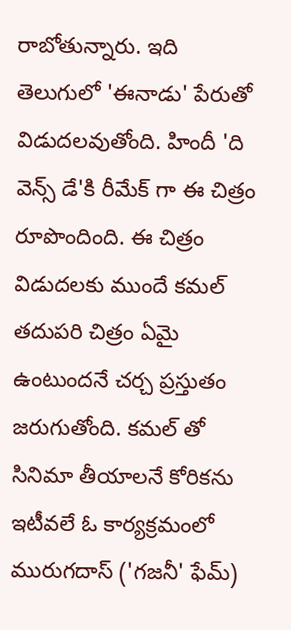రాబోతున్నారు. ఇది తెలుగులో 'ఈనాడు' పేరుతో విడుదలవుతోంది. హిందీ 'ది వెన్స్ డే'కి రీమేక్ గా ఈ చిత్రం రూపొందింది. ఈ చిత్రం విడుదలకు ముందే కమల్ తదుపరి చిత్రం ఏమై ఉంటుందనే చర్చ ప్రస్తుతం జరుగుతోంది. కమల్ తో సినిమా తీయాలనే కోరికను ఇటీవలే ఓ కార్యక్రమంలో మురుగదాస్ ('గజనీ' ఫేమ్)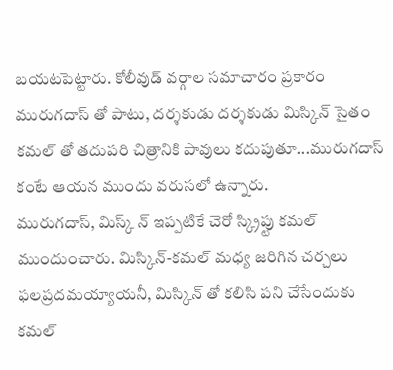బయటపెట్టారు. కోలీవుడ్ వర్గాల సమాచారం ప్రకారం మురుగదాస్ తో పాటు, దర్శకుడు దర్శకుడు మిస్కిన్ సైతం కమల్ తో తదుపరి చిత్రానికి పావులు కదుపుతూ...మురుగదాస్ కంటే ఆయన ముందు వరుసలో ఉన్నారు.
మురుగదాస్, మిస్క్ న్ ఇప్పటికే చెరో స్క్రిప్టు కమల్ ముందుంచారు. మిస్కిన్-కమల్ మధ్య జరిగిన చర్చలు ఫలప్రదమయ్యాయనీ, మిస్కిన్ తో కలిసి పని చేసేందుకు కమల్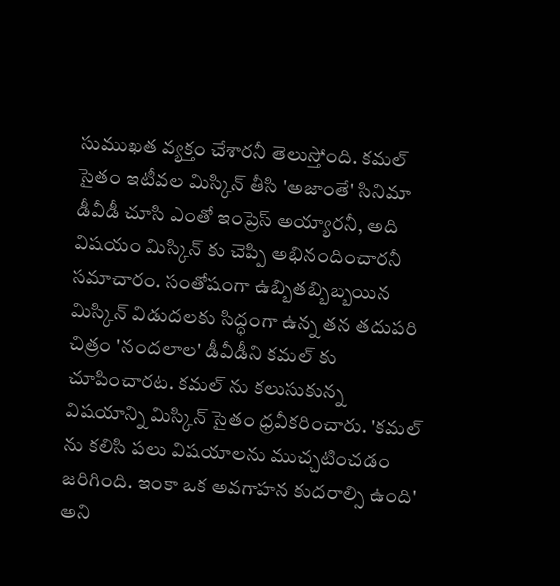సుముఖత వ్యక్తం చేశారనీ తెలుస్తోంది. కమల్ సైతం ఇటీవల మిస్కిన్ తీసి 'అజాంతే' సినిమా డీవీడీ చూసి ఎంతో ఇంప్రెస్ అయ్యారనీ, అది విషయం మిస్కిన్ కు చెప్పి అభినందించారనీ సమాచారం. సంతోషంగా ఉబ్బితబ్బిబ్బయిన మిస్కిన్ విడుదలకు సిద్ధంగా ఉన్న తన తదుపరి చిత్రం 'నందలాల' డీవీడీని కమల్ కు చూపించారట. కమల్ ను కలుసుకున్న విషయాన్ని మిస్కిన్ సైతం ధ్రవీకరించారు. 'కమల్ ను కలిసి పలు విషయాలను ముచ్చటించడం జరిగింది. ఇంకా ఒక అవగాహన కుదరాల్సి ఉంది' అని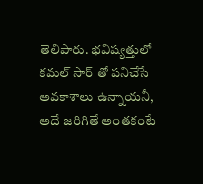తెలిపారు. భవిష్యత్తులో కమల్ సార్ తో పనిచేసే అవకాశాలు ఉన్నాయనీ, అదే జరిగితే అంతకంటే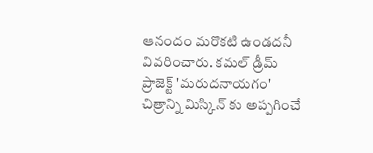ఆనందం మరొకటి ఉండదనీ వివరించారు. కమల్ డ్రీమ్ ప్రాజెక్ట్ 'మరుదనాయగం' చిత్రాన్ని మిస్కిన్ కు అప్పగించే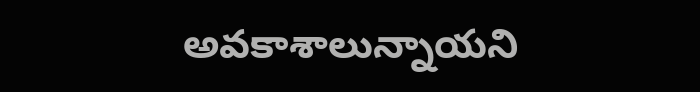అవకాశాలున్నాయని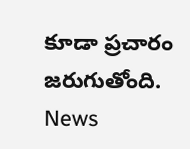కూడా ప్రచారం జరుగుతోంది.
News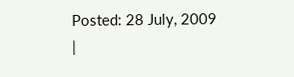Posted: 28 July, 2009
|